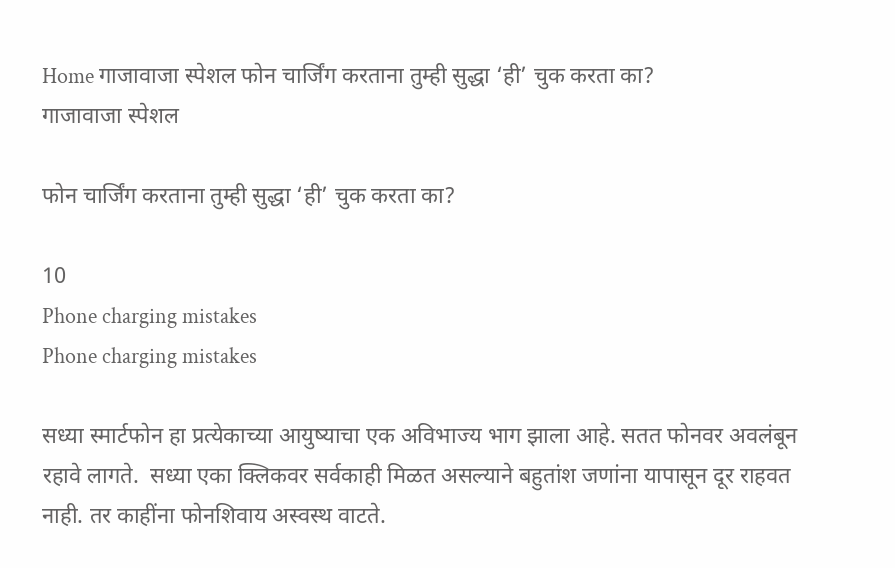Home गाजावाजा स्पेशल फोन चार्जिंग करताना तुम्ही सुद्धा ‘ही’ चुक करता का?
गाजावाजा स्पेशल

फोन चार्जिंग करताना तुम्ही सुद्धा ‘ही’ चुक करता का?

10
Phone charging mistakes
Phone charging mistakes

सध्या स्मार्टफोन हा प्रत्येकाच्या आयुष्याचा एक अविभाज्य भाग झाला आहे. सतत फोनवर अवलंबून रहावे लागते.  सध्या एका क्लिकवर सर्वकाही मिळत असल्याने बहुतांश जणांना यापासून दूर राहवत नाही. तर काहींना फोनशिवाय अस्वस्थ वाटते.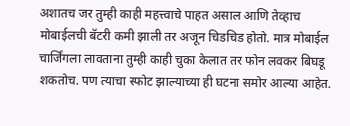अशातच जर तुम्ही काही महत्त्वाचे पाहत असाल आणि तेव्हाच मोबाईलची बॅटरी कमी झाली तर अजून चिडचिड होतो. मात्र मोबाईल चार्जिंगला लावताना तुम्ही काही चुका केलात तर फोन लवकर बिघडू शकतोच. पण त्याचा स्फोट झाल्याच्या ही घटना समोर आल्या आहेत.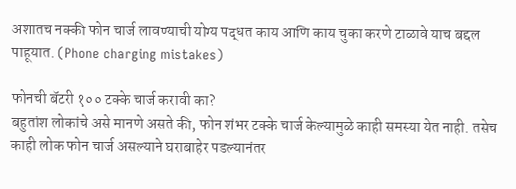अशातच नक्की फोन चार्ज लावण्याची योग्य पद्धत काय आणि काय चुका करणे टाळावे याच बद्दल पाहूयात. (Phone charging mistakes)

फोनची बॅटरी १०० टक्के चार्ज करावी का?
बहुतांश लोकांचे असे मानणे असते की, फोन शंभर टक्के चार्ज केल्यामुळे काही समस्या येत नाही. तसेच काही लोक फोन चार्ज असल्याने घराबाहेर पडल्यानंतर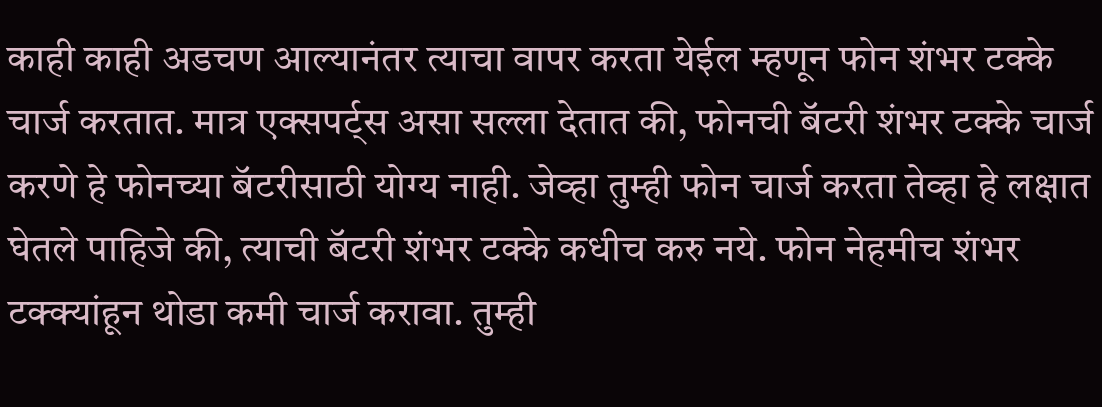काही काही अडचण आल्यानंतर त्याचा वापर करता येईल म्हणून फोन शंभर टक्के चार्ज करतात. मात्र एक्सपर्ट्स असा सल्ला देतात की, फोनची बॅटरी शंभर टक्के चार्ज करणे हे फोनच्या बॅटरीसाठी योग्य नाही. जेव्हा तुम्ही फोन चार्ज करता तेव्हा हे लक्षात घेतले पाहिजे की, त्याची बॅटरी शंभर टक्के कधीच करु नये. फोन नेहमीच शंभर टक्क्यांहून थोडा कमी चार्ज करावा. तुम्ही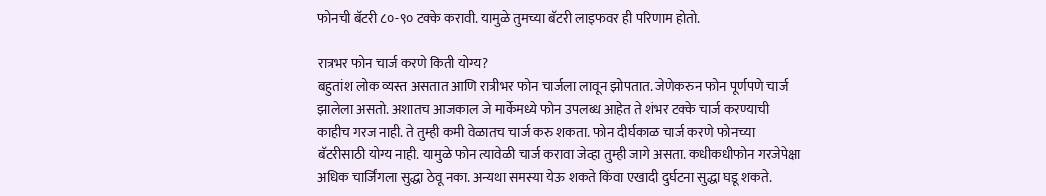फोनची बॅटरी ८०-९० टक्के करावी. यामुळे तुमच्या बॅटरी लाइफवर ही परिणाम होतो.

रात्रभर फोन चार्ज करणे किती योग्य?
बहुतांश लोक व्यस्त असतात आणि रात्रीभर फोन चार्जला लावून झोपतात. जेणेकरुन फोन पूर्णपणे चार्ज झालेला असतो. अशातच आजकाल जे मार्केमध्ये फोन उपलब्ध आहेत ते शंभर टक्के चार्ज करण्याची काहीच गरज नाही. ते तुम्ही कमी वेळातच चार्ज करु शकता. फोन दीर्घकाळ चार्ज करणे फोनच्या बॅटरीसाठी योग्य नाही. यामुळे फोन त्यावेळी चार्ज करावा जेव्हा तुम्ही जागे असता. कधीकधीफोन गरजेपेक्षा अधिक चार्जिंगला सुद्धा ठेवू नका. अन्यथा समस्या येऊ शकते किंवा एखादी दुर्घटना सुद्धा घडू शकते.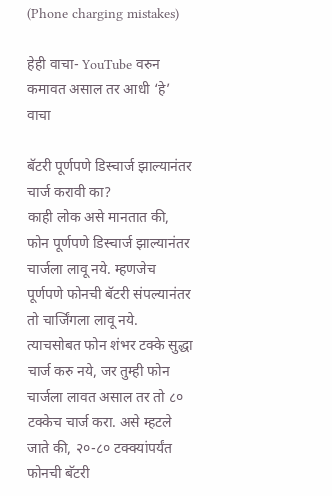(Phone charging mistakes)

हेही वाचा- YouTube वरुन कमावत असाल तर आधी ‘हे’ वाचा

बॅटरी पूर्णपणे डिस्चार्ज झाल्यानंतर चार्ज करावी का?
काही लोक असे मानतात की, फोन पूर्णपणे डिस्चार्ज झाल्यानंतर चार्जला लावू नये. म्हणजेच पूर्णपणे फोनची बॅटरी संपल्यानंतर तो चार्जिंगला लावू नये. त्याचसोबत फोन शंभर टक्के सुद्धा चार्ज करु नये, जर तुम्ही फोन चार्जला लावत असाल तर तो ८० टक्केच चार्ज करा. असे म्हटले जाते की, २०-८० टक्क्यांपर्यंत फोनची बॅटरी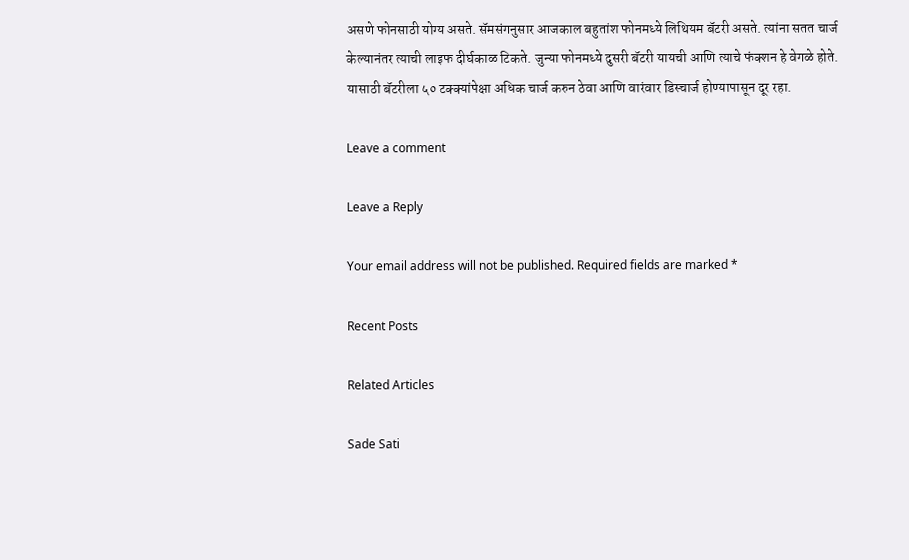असणे फोनसाठी योग्य असते. सॅमसंगनुसार आजकाल बहुतांश फोनमध्ये लिथियम बॅटरी असते. त्यांना सतत चार्ज केल्यानंतर त्याची लाइफ दीर्घकाळ टिकते. जुन्या फोनमध्ये दुसरी बॅटरी यायची आणि त्याचे फंक्शन हे वेगळे होते. यासाठी बॅटरीला ५० टक्क्यांपेक्षा अधिक चार्ज करुन ठेवा आणि वारंवार डिस्चार्ज होण्यापासून दूर रहा.

Leave a comment

Leave a Reply

Your email address will not be published. Required fields are marked *

Recent Posts

Related Articles

Sade Sati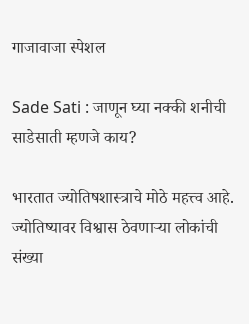गाजावाजा स्पेशल

Sade Sati : जाणून घ्या नक्की शनीची साडेसाती म्हणजे काय?

भारतात ज्योतिषशास्त्राचे मोठे महत्त्व आहे. ज्योतिष्यावर विश्वास ठेवणाऱ्या लोकांची संख्या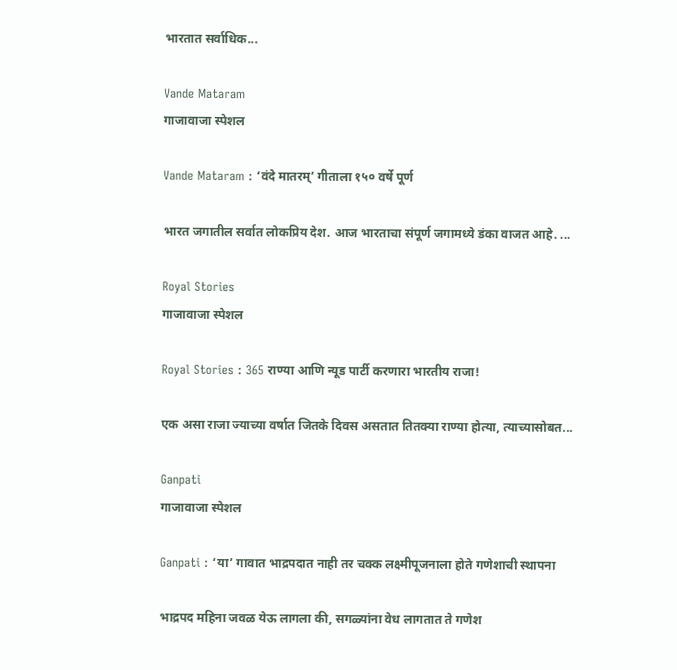भारतात सर्वाधिक...

Vande Mataram
गाजावाजा स्पेशल

Vande Mataram : ‘वंदे मातरम्’ गीताला १५० वर्षे पूर्ण

भारत जगातील सर्वात लोकप्रिय देश. आज भारताचा संपूर्ण जगामध्ये डंका वाजत आहे. ...

Royal Stories
गाजावाजा स्पेशल

Royal Stories : 365 राण्या आणि न्यूड पार्टी करणारा भारतीय राजा!

एक असा राजा ज्याच्या वर्षात जितके दिवस असतात तितक्या राण्या होत्या, त्याच्यासोबत...

Ganpati
गाजावाजा स्पेशल

Ganpati : ‘या’ गावात भाद्रपदात नाही तर चक्क लक्ष्मीपूजनाला होते गणेशाची स्थापना

भाद्रपद महिना जवळ येऊ लागला की, सगळ्यांना वेध लागतात ते गणेश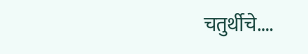चतुर्थीचे....